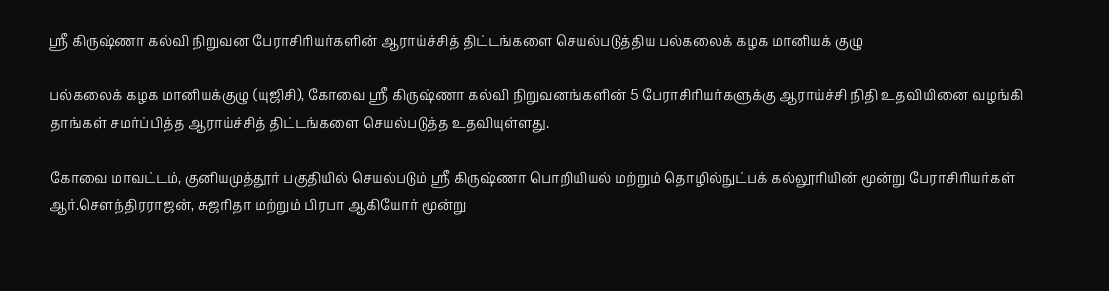ஸ்ரீ கிருஷ்ணா கல்வி நிறுவன பேராசிரியர்களின் ஆராய்ச்சித் திட்டங்களை செயல்படுத்திய பல்கலைக் கழக மானியக் குழு

பல்கலைக் கழக மானியக்குழு (யுஜிசி), கோவை ஸ்ரீ கிருஷ்ணா கல்வி நிறுவனங்களின் 5 பேராசிரியர்களுக்கு ஆராய்ச்சி நிதி உதவியினை வழங்கி தாங்கள் சமர்ப்பித்த ஆராய்ச்சித் திட்டங்களை செயல்படுத்த உதவியுள்ளது.

கோவை மாவட்டம், குனியமுத்தூர் பகுதியில் செயல்படும் ஸ்ரீ கிருஷ்ணா பொறியியல் மற்றும் தொழில்நுட்பக் கல்லூரியின் மூன்று பேராசிரியர்கள் ஆர்.சௌந்திரராஜன், சுஜரிதா மற்றும் பிரபா ஆகியோர் மூன்று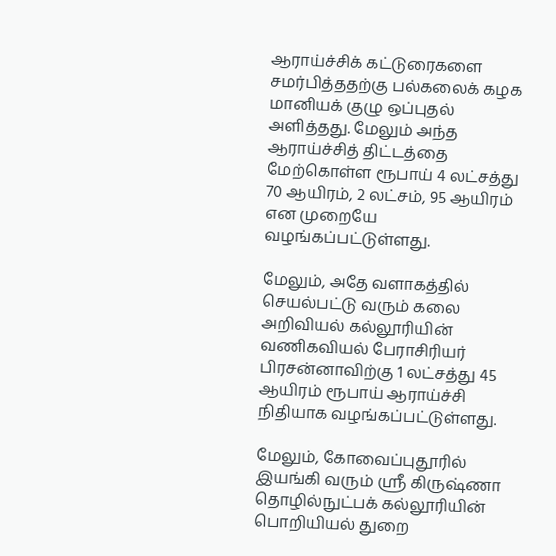ஆராய்ச்சிக் கட்டுரைகளை சமர்பித்ததற்கு பல்கலைக் கழக மானியக் குழு ஒப்புதல் அளித்தது. மேலும் அந்த ஆராய்ச்சித் திட்டத்தை மேற்கொள்ள ரூபாய் 4 லட்சத்து 70 ஆயிரம், 2 லட்சம், 95 ஆயிரம் என முறையே வழங்கப்பட்டுள்ளது.

மேலும், அதே வளாகத்தில் செயல்பட்டு வரும் கலை அறிவியல் கல்லூரியின் வணிகவியல் பேராசிரியர் பிரசன்னாவிற்கு 1 லட்சத்து 45 ஆயிரம் ரூபாய் ஆராய்ச்சி நிதியாக வழங்கப்பட்டுள்ளது.

மேலும், கோவைப்புதூரில் இயங்கி வரும் ஸ்ரீ கிருஷ்ணா தொழில்நுட்பக் கல்லூரியின் பொறியியல் துறை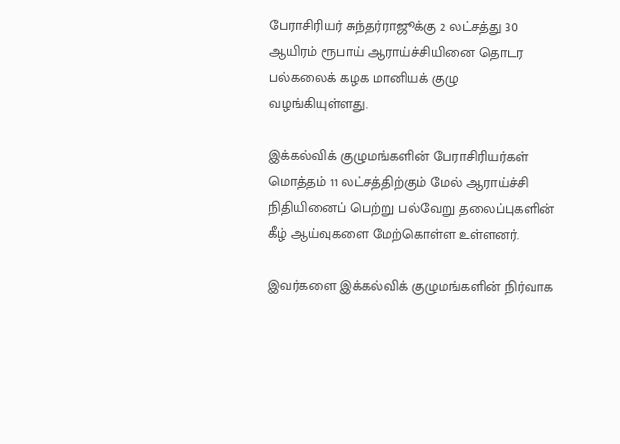பேராசிரியர் சுந்தர்ராஜூக்கு 2 லட்சத்து 30 ஆயிரம் ரூபாய் ஆராய்ச்சியினை தொடர பல்கலைக் கழக மானியக் குழு வழங்கியுள்ளது.

இக்கல்விக் குழுமங்களின் பேராசிரியர்கள் மொத்தம் 11 லட்சத்திற்கும் மேல் ஆராய்ச்சி நிதியினைப் பெற்று பல்வேறு தலைப்புகளின் கீழ் ஆய்வுகளை மேற்கொள்ள உள்ளனர்.

இவர்களை இக்கல்விக் குழுமங்களின் நிர்வாக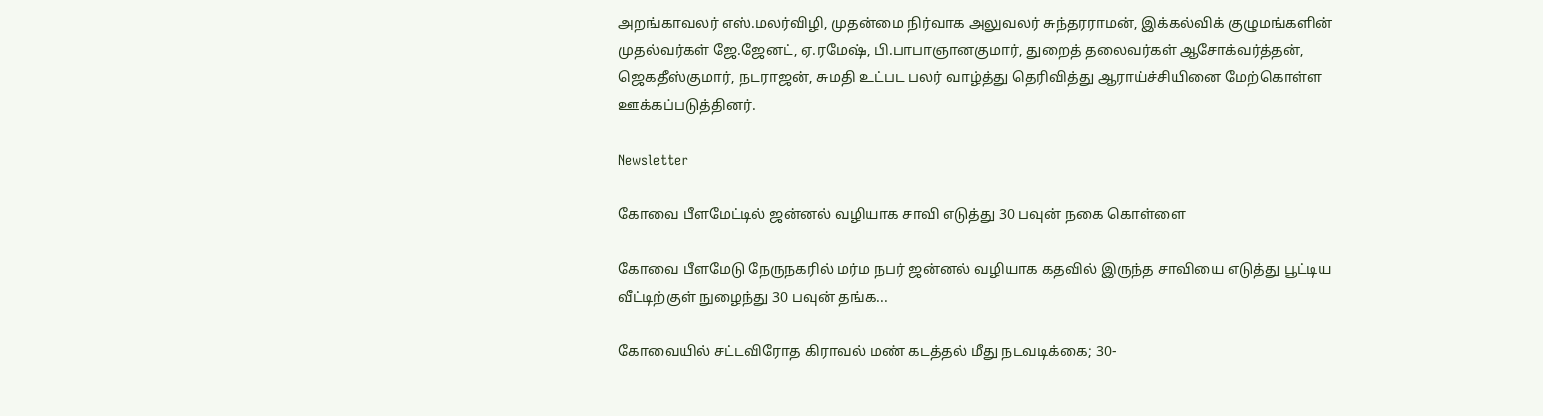அறங்காவலர் எஸ்.மலர்விழி, முதன்மை நிர்வாக அலுவலர் சுந்தரராமன், இக்கல்விக் குழுமங்களின் முதல்வர்கள் ஜே.ஜேனட், ஏ.ரமேஷ், பி.பாபாஞானகுமார், துறைத் தலைவர்கள் ஆசோக்வர்த்தன், ஜெகதீஸ்குமார், நடராஜன், சுமதி உட்பட பலர் வாழ்த்து தெரிவித்து ஆராய்ச்சியினை மேற்கொள்ள ஊக்கப்படுத்தினர்.

Newsletter

கோவை பீளமேட்டில் ஜன்னல் வழியாக சாவி எடுத்து 30 பவுன் நகை கொள்ளை

கோவை பீளமேடு நேருநகரில் மர்ம நபர் ஜன்னல் வழியாக கதவில் இருந்த சாவியை எடுத்து பூட்டிய வீட்டிற்குள் நுழைந்து 30 பவுன் தங்க...

கோவையில் சட்டவிரோத கிராவல் மண் கடத்தல் மீது நடவடிக்கை; 30-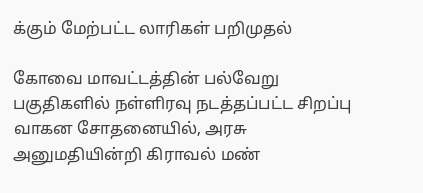க்கும் மேற்பட்ட லாரிகள் பறிமுதல்

கோவை மாவட்டத்தின் பல்வேறு பகுதிகளில் நள்ளிரவு நடத்தப்பட்ட சிறப்பு வாகன சோதனையில், அரசு அனுமதியின்றி கிராவல் மண்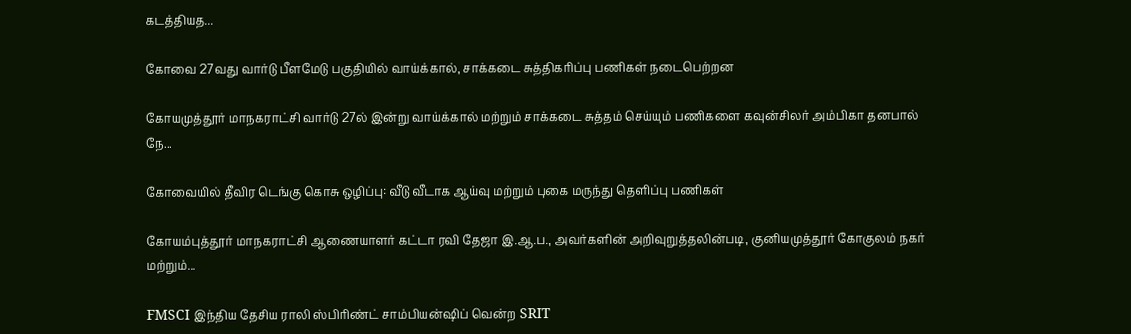கடத்தியத...

கோவை 27வது வார்டு பீளமேடு பகுதியில் வாய்க்கால், சாக்கடை சுத்திகரிப்பு பணிகள் நடைபெற்றன

கோயமுத்தூர் மாநகராட்சி வார்டு 27ல் இன்று வாய்க்கால் மற்றும் சாக்கடை சுத்தம் செய்யும் பணிகளை கவுன்சிலர் அம்பிகா தனபால் நே...

கோவையில் தீவிர டெங்கு கொசு ஒழிப்பு: வீடு வீடாக ஆய்வு மற்றும் புகை மருந்து தெளிப்பு பணிகள்

கோயம்புத்தூர் மாநகராட்சி ஆணையாளர் கட்டா ரவி தேஜா இ.ஆ.ப., அவர்களின் அறிவுறுத்தலின்படி, குனியமுத்தூர் கோகுலம் நகர் மற்றும்...

FMSCI இந்திய தேசிய ராலி ஸ்பிரிண்ட் சாம்பியன்ஷிப் வென்ற SRIT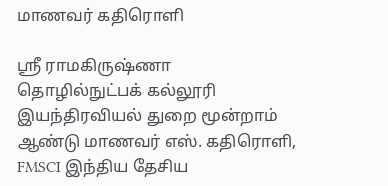மாணவர் கதிரொளி

ஸ்ரீ ராமகிருஷ்ணா தொழில்நுட்பக் கல்லூரி இயந்திரவியல் துறை மூன்றாம் ஆண்டு மாணவர் எஸ். கதிரொளி, FMSCI இந்திய தேசிய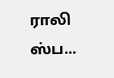ராலி ஸ்ப...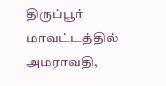திருப்பூர் மாவட்டத்தில் அமராவதி,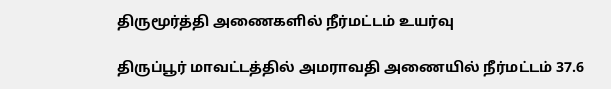திருமூர்த்தி அணைகளில் நீர்மட்டம் உயர்வு

திருப்பூர் மாவட்டத்தில் அமராவதி அணையில் நீர்மட்டம் 37.6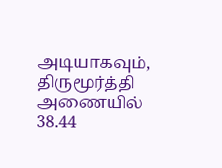அடியாகவும், திருமூர்த்தி அணையில் 38.44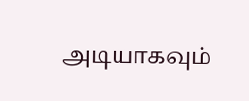அடியாகவும்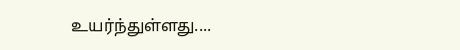உயர்ந்துள்ளது....